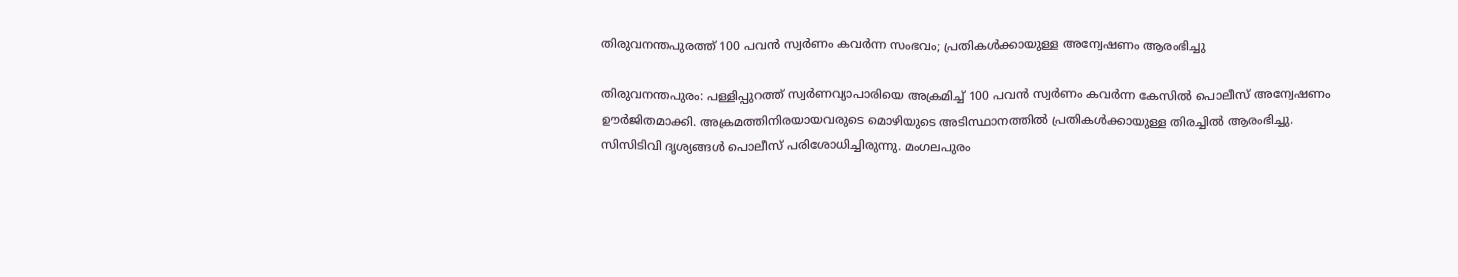തിരുവനന്തപുരത്ത് 100 പവന്‍ സ്വര്‍ണം കവര്‍ന്ന സംഭവം; പ്രതികള്‍ക്കായുള്ള അന്വേഷണം ആരംഭിച്ചു

തിരുവനന്തപുരം: പള്ളിപ്പുറത്ത് സ്വര്‍ണവ്യാപാരിയെ അക്രമിച്ച്‌ 100 പവന്‍ സ്വര്‍ണം കവര്‍ന്ന കേസില്‍ പൊലീസ് അന്വേഷണം ഊര്‍ജിതമാക്കി. അക്രമത്തിനിരയായവരുടെ മൊഴിയുടെ അടിസ്ഥാനത്തില്‍ പ്രതികള്‍ക്കായുള്ള തിരച്ചില്‍ ആരംഭിച്ചു. സിസിടിവി ദൃശ്യങ്ങള്‍ പൊലീസ് പരിശോധിച്ചിരുന്നു. മംഗലപുരം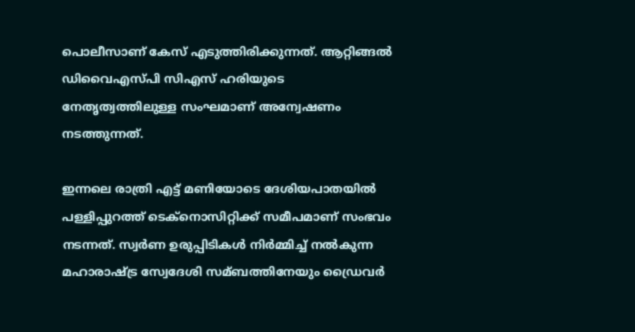പൊലീസാണ് കേസ് എടുത്തിരിക്കുന്നത്. ആറ്റിങ്ങല്‍ ഡിവൈഎസ്പി സിഎസ് ഹരിയുടെ നേതൃത്വത്തിലുള്ള സംഘമാണ് അന്വേഷണം നടത്തുന്നത്.

ഇന്നലെ രാത്രി എട്ട് മണിയോടെ ദേശിയപാതയില്‍ പള്ളിപ്പുറത്ത് ടെക്നൊസിറ്റിക്ക് സമീപമാണ് സംഭവം നടന്നത്. സ്വര്‍ണ ഉരുപ്പിടികള്‍ നിര്‍മ്മിച്ച്‌ നല്‍കുന്ന മഹാരാഷ്ട്ര സ്വേദേശി സമ്ബത്തിനേയും ഡ്രൈവര്‍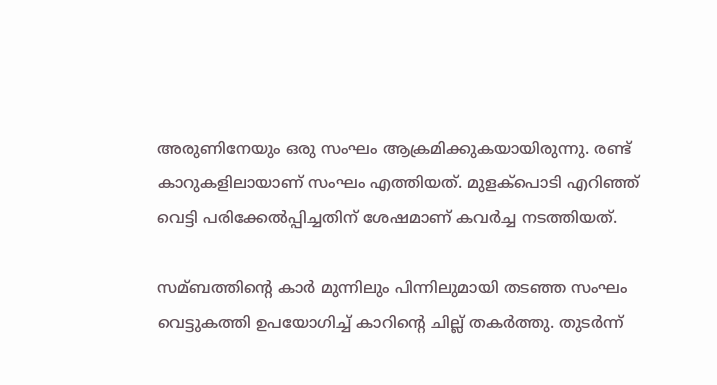അരുണിനേയും ഒരു സംഘം ആക്രമിക്കുകയായിരുന്നു. രണ്ട് കാറുകളിലായാണ് സംഘം എത്തിയത്. മുളക്പൊടി എറിഞ്ഞ് വെട്ടി പരിക്കേല്‍പ്പിച്ചതിന് ശേഷമാണ് കവര്‍ച്ച നടത്തിയത്.

സമ്ബത്തിന്റെ കാര്‍ മുന്നിലും പിന്നിലുമായി തടഞ്ഞ സംഘം വെട്ടുകത്തി ഉപയോഗിച്ച്‌ കാറിന്റെ ചില്ല് തകര്‍ത്തു. തുടര്‍ന്ന്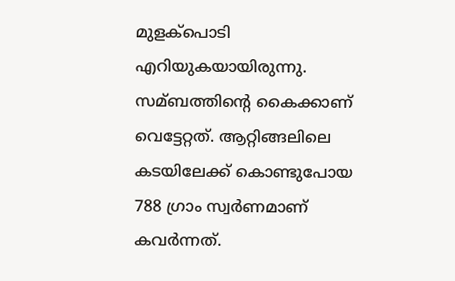മുളക്പൊടി എറിയുകയായിരുന്നു. സമ്ബത്തിന്റെ കൈക്കാണ് വെട്ടേറ്റത്. ആറ്റിങ്ങലിലെ കടയിലേക്ക് കൊണ്ടുപോയ 788 ഗ്രാം സ്വര്‍ണമാണ് കവര്‍ന്നത്.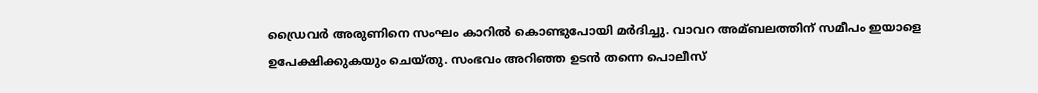ഡ്രൈവര്‍ അരുണിനെ സംഘം കാറില്‍ കൊണ്ടുപോയി മര്‍ദിച്ചു. വാവറ അമ്ബലത്തിന് സമീപം ഇയാളെ ഉപേക്ഷിക്കുകയും ചെയ്തു. സംഭവം അറിഞ്ഞ ഉടന്‍ തന്നെ പൊലീസ്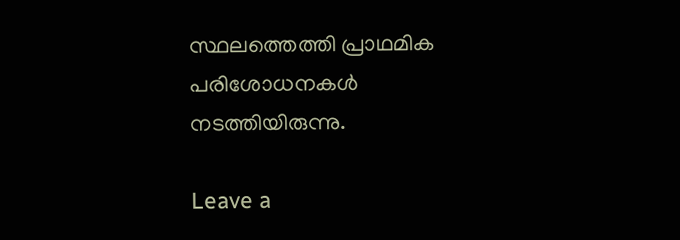സ്ഥലത്തെത്തി പ്രാഥമിക പരിശോധനകള്‍ നടത്തിയിരുന്നു.

Leave a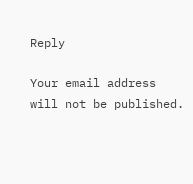Reply

Your email address will not be published.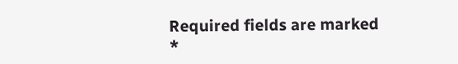Required fields are marked *